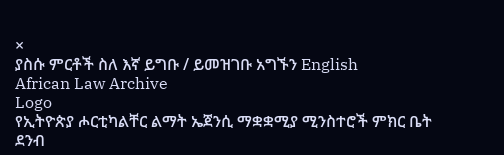×
ያስሱ ምርቶች ስለ እኛ ይግቡ / ይመዝገቡ አግኙን English
African Law Archive
Logo
የኢትዮጵያ ሖርቲካልቸር ልማት ኤጀንሲ ማቋቋሚያ ሚንስተሮች ምክር ቤት ደንብ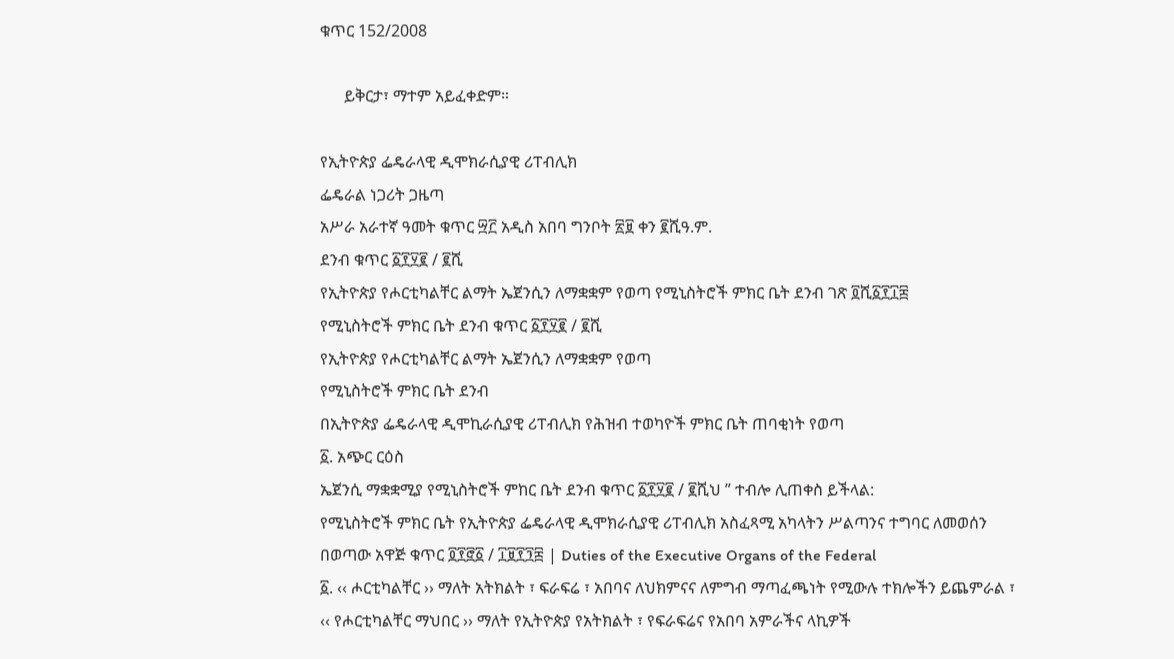ቁጥር 152/2008

      ይቅርታ፣ ማተም አይፈቀድም።

የኢትዮጵያ ፌዴራላዊ ዲሞክራሲያዊ ሪፐብሊክ
ፌዴራል ነጋሪት ጋዜጣ
አሥራ አራተኛ ዓመት ቁጥር ፵፫ አዲስ አበባ ግንቦት ፳፱ ቀን ፪ሺዓ.ም.
ደንብ ቁጥር ፩፻፶፪ / ፪ሺ
የኢትዮጵያ የሖርቲካልቸር ልማት ኤጀንሲን ለማቋቋም የወጣ የሚኒስትሮች ምክር ቤት ደንብ ገጽ ፬ሺ፩፻፲፰
የሚኒስትሮች ምክር ቤት ደንብ ቁጥር ፩፻፶፪ / ፪ሺ
የኢትዮጵያ የሖርቲካልቸር ልማት ኤጀንሲን ለማቋቋም የወጣ
የሚኒስትሮች ምክር ቤት ደንብ
በኢትዮጵያ ፌዴራላዊ ዲሞኪራሲያዊ ሪፐብሊክ የሕዝብ ተወካዮች ምክር ቤት ጠባቂነት የወጣ
፩. አጭር ርዕስ
ኤጀንሲ ማቋቋሚያ የሚኒስትሮች ምከር ቤት ደንብ ቁጥር ፩፻፶፪ / ፪ሺህ ” ተብሎ ሊጠቀስ ይችላል:
የሚኒስትሮች ምክር ቤት የኢትዮጵያ ፌዴራላዊ ዲሞክራሲያዊ ሪፐብሊክ አስፈጻሚ አካላትን ሥልጣንና ተግባር ለመወሰን በወጣው አዋጅ ቁጥር ፬፻፸፩ / ፲፱፻፺፰ | Duties of the Executive Organs of the Federal
፩. ‹‹ ሖርቲካልቸር ›› ማለት አትክልት ፣ ፍራፍሬ ፣ አበባና ለህክምናና ለምግብ ማጣፈጫነት የሚውሉ ተክሎችን ይጨምራል ፣
‹‹ የሖርቲካልቸር ማህበር ›› ማለት የኢትዮጵያ የአትክልት ፣ የፍራፍሬና የአበባ አምራችና ላኪዎች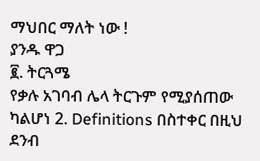ማህበር ማለት ነው !
ያንዱ ዋጋ
፪. ትርጓሜ
የቃሉ አገባብ ሌላ ትርጉም የሚያሰጠው ካልሆነ 2. Definitions በስተቀር በዚህ ደንብ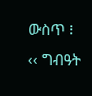ውስጥ ፧
‹‹ ግብዓት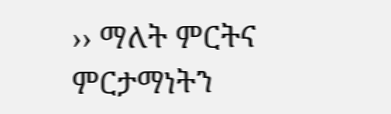›› ማለት ምርትና ምርታማነትን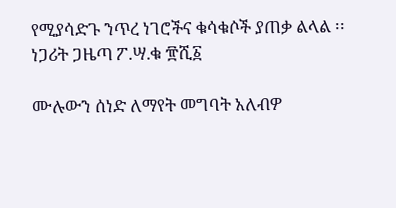የሚያሳድጉ ንጥረ ነገሮችና ቁሳቁሶች ያጠቃ ልላል ፡፡
ነጋሪት ጋዜጣ ፖ.ሣ.ቁ ፹ሺ፩

ሙሉውን ሰነድ ለማየት መግባት አለብዎ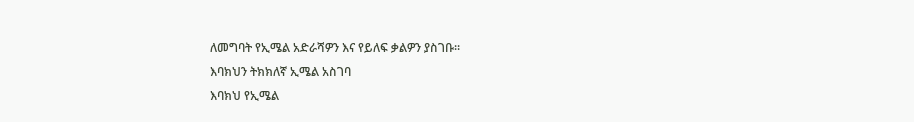ለመግባት የኢሜል አድራሻዎን እና የይለፍ ቃልዎን ያስገቡ።
እባክህን ትክክለኛ ኢሜል አስገባ
እባክህ የኢሜል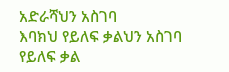አድራሻህን አስገባ
እባክህ የይለፍ ቃልህን አስገባ
የይለፍ ቃል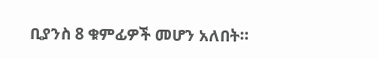ቢያንስ 8 ቁምፊዎች መሆን አለበት።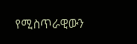የሚስጥራዊውን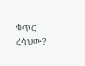ቁጥር ረሳህው?